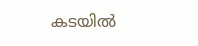കടയില്‍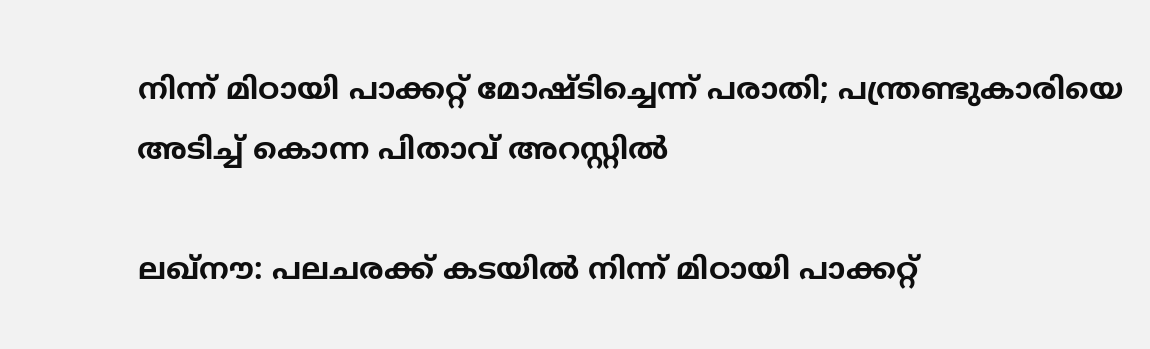നിന്ന് മിഠായി പാക്കറ്റ് മോഷ്ടിച്ചെന്ന് പരാതി; പന്ത്രണ്ടുകാരിയെ അടിച്ച് കൊന്ന പിതാവ് അറസ്റ്റില്‍

ലഖ്‌നൗ: പലചരക്ക് കടയിൽ നിന്ന് മിഠായി പാക്കറ്റ്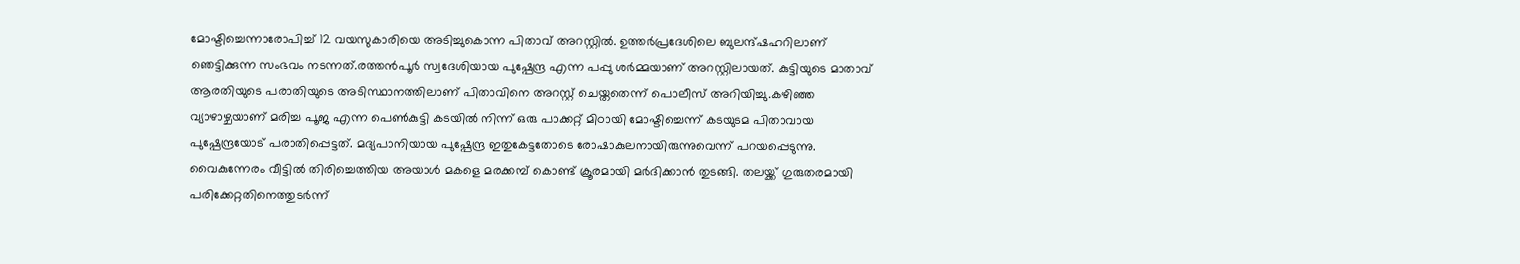മോഷ്ടിച്ചെന്നാരോപിച്ച് 12 വയസുകാരിയെ അടിച്ചുകൊന്ന പിതാവ് അറസ്റ്റില്‍. ഉത്തർപ്രദേശിലെ ബുലന്ദ്ഷഹറിലാണ് ഞെട്ടിക്കുന്ന സംഭവം നടന്നത്.രത്തൻപൂർ സ്വദേശിയായ പുഷ്പേന്ദ്ര എന്ന പപ്പു ശർമ്മയാണ് അറസ്റ്റിലായത്. കുട്ടിയുടെ മാതാവ് ആരതിയുടെ പരാതിയുടെ അടിസ്ഥാനത്തിലാണ് പിതാവിനെ അറസ്റ്റ് ചെയ്തതെന്ന് പൊലീസ് അറിയിച്ചു.കഴിഞ്ഞ വ്യാഴാഴ്ചയാണ് മരിച്ച പൂജ എന്ന പെണ്‍കുട്ടി കടയില്‍ നിന്ന് ഒരു പാക്കറ്റ് മിഠായി മോഷ്ടിച്ചെന്ന് കടയുടമ പിതാവായ പുഷ്പേന്ദ്രയോട് പരാതിപ്പെട്ടത്. മദ്യപാനിയായ പുഷ്പേന്ദ്ര ഇതുകേട്ടതോടെ രോഷാകുലനായിരുന്നുവെന്ന് പറയപ്പെടുന്നു. വൈകുന്നേരം വീട്ടിൽ തിരിച്ചെത്തിയ അയാൾ മകളെ മരക്കമ്പ് കൊണ്ട് ക്രൂരമായി മർദിക്കാൻ തുടങ്ങി. തലയ്ക്ക് ഗുരുതരമായി പരിക്കേറ്റതിനെത്തുടർന്ന്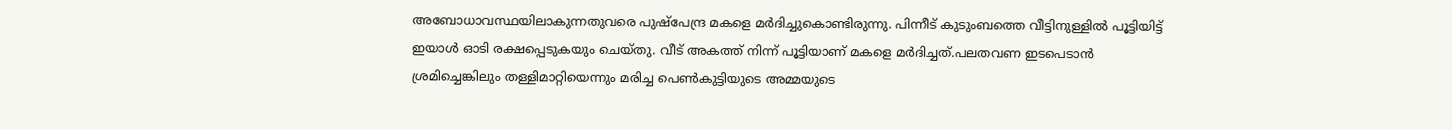അബോധാവസ്ഥയിലാകുന്നതുവരെ പുഷ്പേന്ദ്ര മകളെ മർദിച്ചുകൊണ്ടിരുന്നു. പിന്നീട് കുടുംബത്തെ വീട്ടിനുള്ളില്‍ പൂട്ടിയിട്ട് ഇയാള്‍ ഓടി രക്ഷപ്പെടുകയും ചെയ്തു. വീട് അകത്ത് നിന്ന് പൂട്ടിയാണ് മകളെ മര്‍ദിച്ചത്.പലതവണ ഇടപെടാന്‍ ശ്രമിച്ചെങ്കിലും തള്ളിമാറ്റിയെന്നും മരിച്ച പെണ്‍കുട്ടിയുടെ അമ്മയുടെ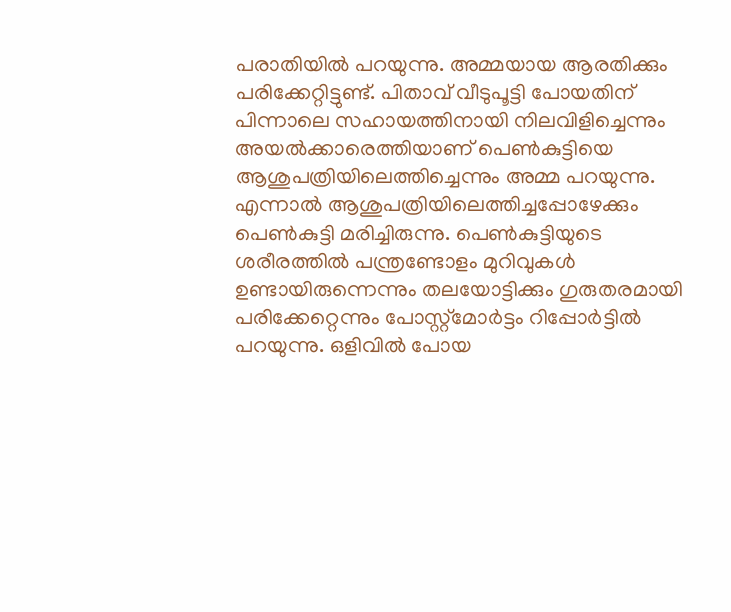പരാതിയില്‍ പറയുന്നു. അമ്മയായ ആരതിക്കും പരിക്കേറ്റിട്ടുണ്ട്. പിതാവ് വീടുപൂട്ടി പോയതിന് പിന്നാലെ സഹായത്തിനായി നിലവിളിച്ചെന്നും അയല്‍ക്കാരെത്തിയാണ് പെണ്‍കുട്ടിയെ ആശുപത്രിയിലെത്തിച്ചെന്നും അമ്മ പറയുന്നു. എന്നാല്‍ ആശുപത്രിയിലെത്തിച്ചപ്പോഴേക്കും പെണ്‍കുട്ടി മരിച്ചിരുന്നു. പെണ്‍കുട്ടിയുടെ ശരീരത്തിൽ പന്ത്രണ്ടോളം മുറിവുകൾ ഉണ്ടായിരുന്നെന്നും തലയോട്ടിക്കും ഗുരുതരമായി പരിക്കേറ്റെന്നും പോസ്റ്റ്‌മോർട്ടം റിപ്പോർട്ടിൽ പറയുന്നു. ഒളിവില്‍ പോയ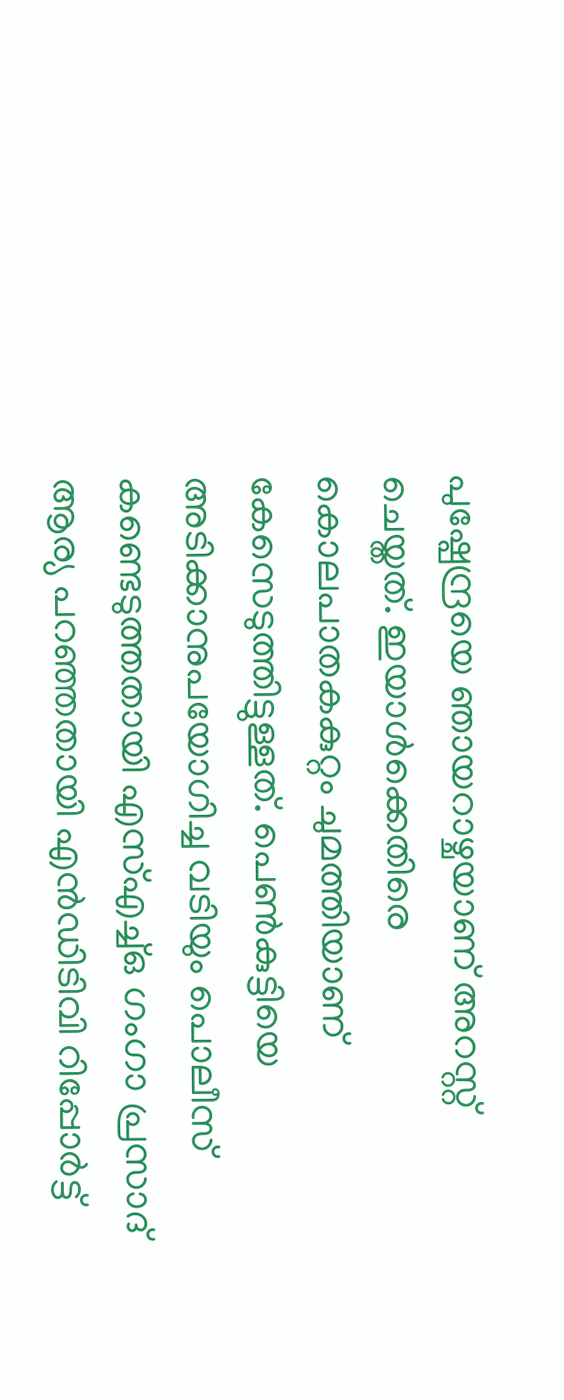പുഷ്പേന്ദ്രയെ ഞായറാഴ്ചയാണ് അറസ്റ്റ് ചെയ്തത്. ഇയാള്‍ക്കെതിരെ കൊലപാതകകുറ്റം ചുമത്തിയാണ് കേസെടുത്തിട്ടുള്ളത്. പെണ്‍കുട്ടിയെ അടിക്കാനുപയോഗിച്ച വടിയും പൊലീസ് കണ്ടെടുത്തതായി എസ്എച്ച്ഒ ഗംഗാ പ്രസാദ് ആര്യ പറഞ്ഞതായി എന്‍ഡിടിവി റിപ്പോര്‍ട്ട്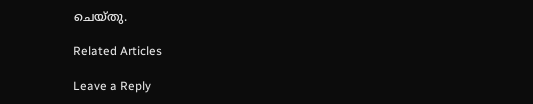ചെയ്തു.

Related Articles

Leave a Reply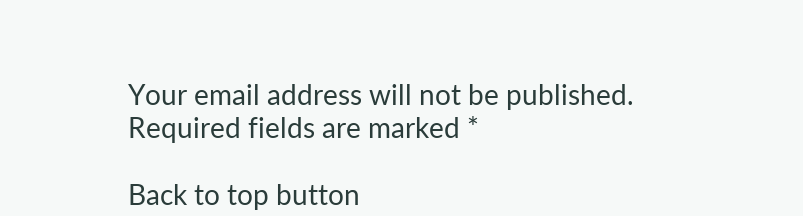Your email address will not be published. Required fields are marked *

Back to top button